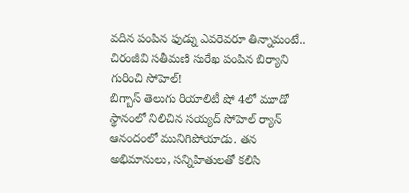వదిన పంపిన ఫుడ్ను ఎవరెవరూ తిన్నామంటే.. చిరంజీవి సతీమణి సురేఖ పంపిన బిర్యాని గురించి సోహెల్!
బిగ్బాస్ తెలుగు రియాలిటీ షో 4లో మూడో స్థానంలో నిలిచిన సయ్యద్ సోహెల్ ర్యాన్ ఆనందంలో మునిగిపోయాడు. తన అభిమానులు, సన్నిహితులతో కలిసి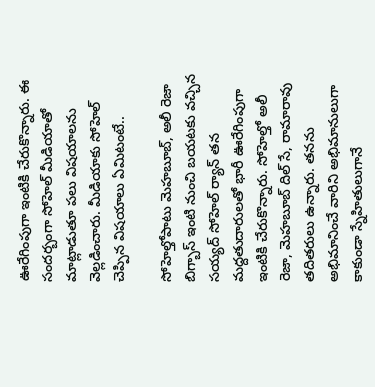ఊరేగింపుగా ఇంటికి చేరుకొన్నారు. ఈ సందర్బంగా సోహెల్ మీడియాతో మాట్లాడుతూ పలు విషయాలను వెల్లడించారు. మీడియాకు సోహెల్ చెప్పిన విషయాలు ఏమిటంటే..

సోహెల్తోపాటు మెహబూబ్, అలీ రెజా
బిగ్బాస్ ఇంటి నుంచి బయటకు వచ్చిన సయ్యద్ సోహెల్ ర్యాన్ తన మద్దతుదారులతో భారీ ఊరేగింపుగా ఇంటికి చేరుకొన్నారు. సోహెల్తో అలీ రెజా, మెహబూబ్ దిల్ సే, రామారావు తదితరులు ఉన్నారు. తనను అభిమానించే వారిని అభిమానులుగా కాకుండా స్నేహితులుగానే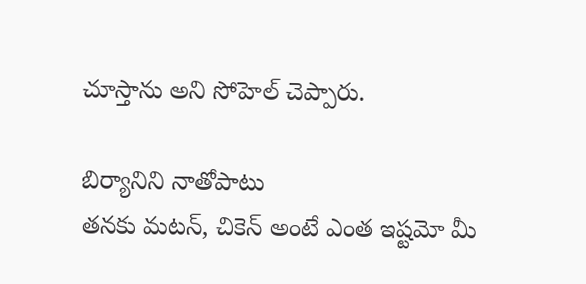చూస్తాను అని సోహెల్ చెప్పారు.

బిర్యానిని నాతోపాటు
తనకు మటన్, చికెన్ అంటే ఎంత ఇష్టమో మీ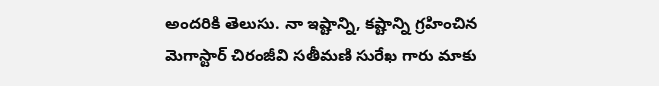అందరికి తెలుసు. నా ఇష్టాన్ని, కష్టాన్ని గ్రహించిన మెగాస్టార్ చిరంజీవి సతీమణి సురేఖ గారు మాకు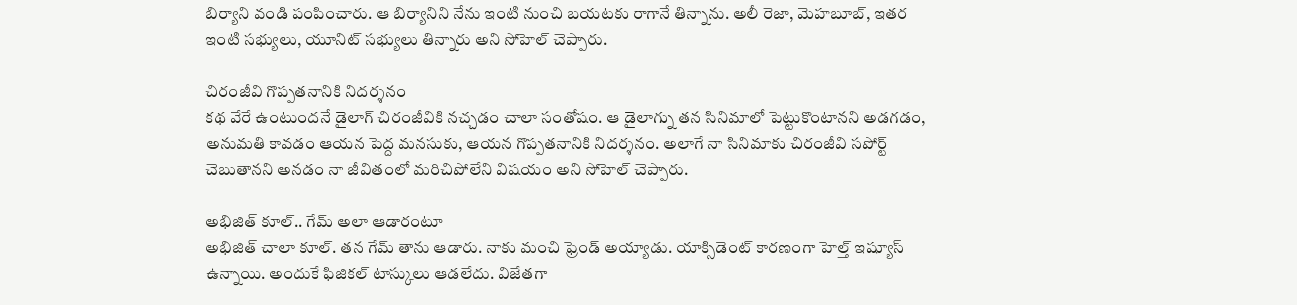బిర్యాని వండి పంపించారు. ఆ బిర్యానిని నేను ఇంటి నుంచి బయటకు రాగానే తిన్నాను. అలీ రెజా, మెహబూబ్, ఇతర ఇంటి సభ్యులు, యూనిట్ సభ్యులు తిన్నారు అని సోహెల్ చెప్పారు.

చిరంజీవి గొప్పతనానికి నిదర్శనం
కథ వేరే ఉంటుందనే డైలాగ్ చిరంజీవికి నచ్చడం చాలా సంతోషం. ఆ డైలాగ్ను తన సినిమాలో పెట్టుకొంటానని అడగడం, అనుమతి కావడం ఆయన పెద్ద మనసుకు, ఆయన గొప్పతనానికి నిదర్శనం. అలాగే నా సినిమాకు చిరంజీవి సపోర్ట్ చెబుతానని అనడం నా జీవితంలో మరిచిపోలేని విషయం అని సోహెల్ చెప్పారు.

అభిజిత్ కూల్.. గేమ్ అలా ఆడారంటూ
అభిజిత్ చాలా కూల్. తన గేమ్ తాను ఆడారు. నాకు మంచి ఫ్రెండ్ అయ్యాడు. యాక్సిడెంట్ కారణంగా హెల్త్ ఇష్యూస్ ఉన్నాయి. అందుకే ఫిజికల్ టాస్కులు ఆడలేదు. విజేతగా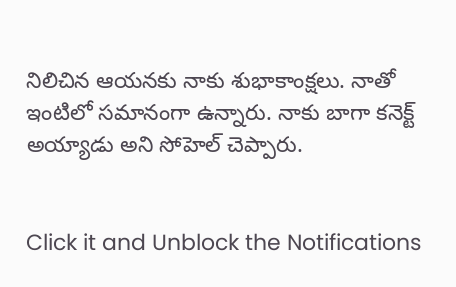నిలిచిన ఆయనకు నాకు శుభాకాంక్షలు. నాతో ఇంటిలో సమానంగా ఉన్నారు. నాకు బాగా కనెక్ట్ అయ్యాడు అని సోహెల్ చెప్పారు.


Click it and Unblock the Notifications